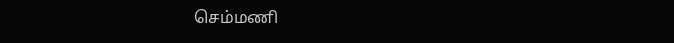செம்மணி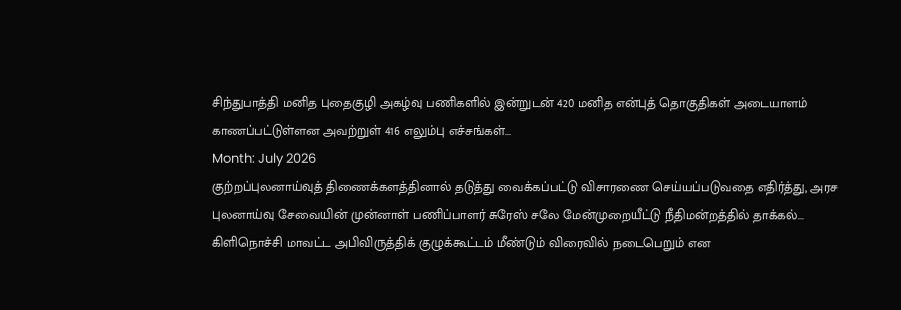சிந்துபாத்தி மனித புதைகுழி அகழ்வு பணிகளில் இன்றுடன் 420 மனித என்புத் தொகுதிகள் அடையாளம் காணப்பட்டுள்ளன அவற்றுள் 416 எலும்பு எச்சங்கள்...
Month: July 2026
குற்றப்புலனாய்வுத் திணைக்களத்தினால் தடுத்து வைக்கப்பட்டு விசாரணை செய்யப்படுவதை எதிர்த்து, அரச புலனாய்வு சேவையின் முன்னாள் பணிப்பாளர் சுரேஸ் சலே மேன்முறையீட்டு நீதிமன்றத்தில் தாக்கல்...
கிளிநொச்சி மாவட்ட அபிவிருத்திக் குழுக்கூட்டம் மீண்டும் விரைவில் நடைபெறும் என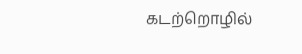கடற்றொழில்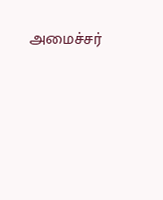அமைச்சர்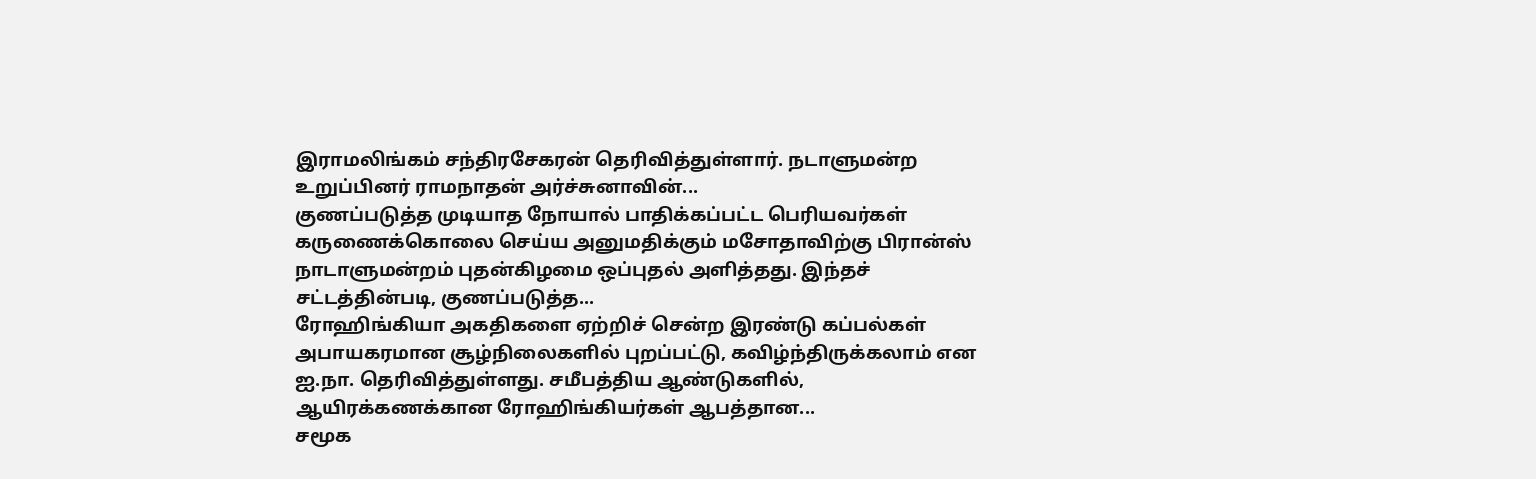இராமலிங்கம் சந்திரசேகரன் தெரிவித்துள்ளார். நடாளுமன்ற உறுப்பினர் ராமநாதன் அர்ச்சுனாவின்...
குணப்படுத்த முடியாத நோயால் பாதிக்கப்பட்ட பெரியவர்கள் கருணைக்கொலை செய்ய அனுமதிக்கும் மசோதாவிற்கு பிரான்ஸ் நாடாளுமன்றம் புதன்கிழமை ஒப்புதல் அளித்தது. இந்தச் சட்டத்தின்படி, குணப்படுத்த...
ரோஹிங்கியா அகதிகளை ஏற்றிச் சென்ற இரண்டு கப்பல்கள் அபாயகரமான சூழ்நிலைகளில் புறப்பட்டு, கவிழ்ந்திருக்கலாம் என ஐ.நா. தெரிவித்துள்ளது. சமீபத்திய ஆண்டுகளில், ஆயிரக்கணக்கான ரோஹிங்கியர்கள் ஆபத்தான...
சமூக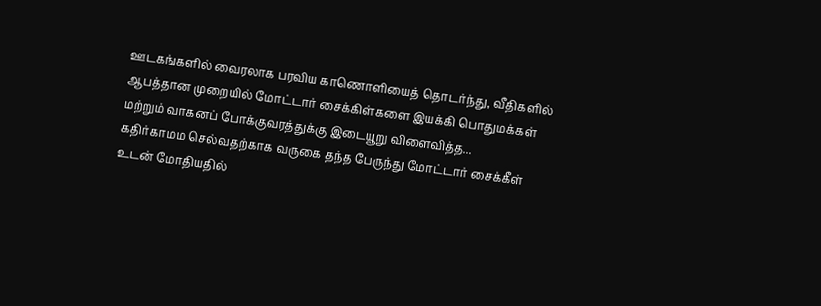ஊடகங்களில் வைரலாக பரவிய காணொளியைத் தொடர்ந்து, வீதிகளில் ஆபத்தான முறையில் மோட்டார் சைக்கிள்களை இயக்கி பொதுமக்கள் மற்றும் வாகனப் போக்குவரத்துக்கு இடையூறு விளைவித்த...
கதிர்காமம செல்வதற்காக வருகை தந்த பேருந்து மோட்டார் சைக்கீள் உடன் மோதியதில்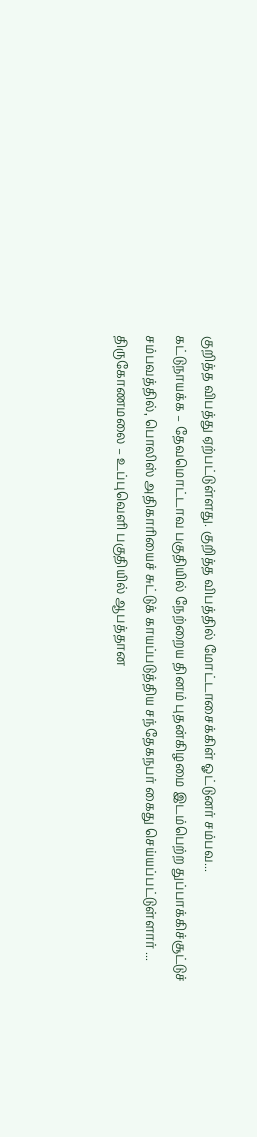குறித்த விபத்து ஏற்பட்டுள்ளது. குறித்த விபத்தில் மோட்டாசைக்கிள் ஓட்டுனர் சம்பவ...
கட்டுநாயக்க – தேவமொட்டாவ பகுதியில் நேற்றைய தினம் புதன்கிழமை இடம்பெற்ற துப்பாக்கிச்சூட்டுச் சம்பவத்தில், பொலிஸ் அதிகாரியைச் சுட்டுக் காயப்படுத்திய சந்தேகநபர் கைது செய்யப்பட்டுள்ளார் ...
திருகோணமலை – உப்புவெளி பகுதியில் ஆபத்தான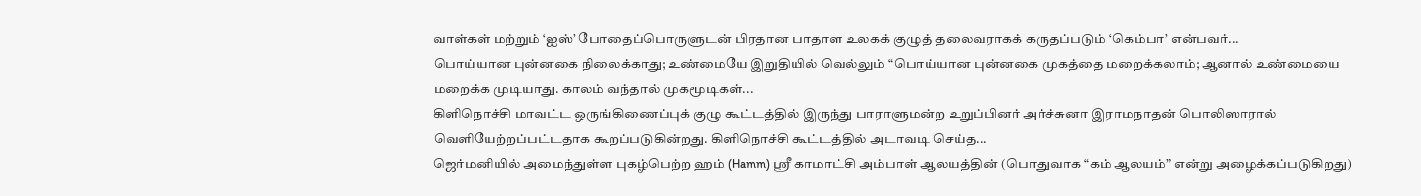வாள்கள் மற்றும் ‘ஐஸ்’ போதைப்பொருளுடன் பிரதான பாதாள உலகக் குழுத் தலைவராகக் கருதப்படும் ‘கெம்பா’ என்பவர்...
பொய்யான புன்னகை நிலைக்காது; உண்மையே இறுதியில் வெல்லும் “பொய்யான புன்னகை முகத்தை மறைக்கலாம்; ஆனால் உண்மையை மறைக்க முடியாது. காலம் வந்தால் முகமூடிகள்...
கிளிநொச்சி மாவட்ட ஒருங்கிணைப்புக் குழு கூட்டத்தில் இருந்து பாராளுமன்ற உறுப்பினர் அர்ச்சுனா இராமநாதன் பொலிஸாரால் வெளியேற்றப்பட்டதாக கூறப்படுகின்றது. கிளிநொச்சி கூட்டத்தில் அடாவடி செய்த...
ஜெர்மனியில் அமைந்துள்ள புகழ்பெற்ற ஹம் (Hamm) ஸ்ரீ காமாட்சி அம்பாள் ஆலயத்தின் (பொதுவாக “கம் ஆலயம்” என்று அழைக்கப்படுகிறது)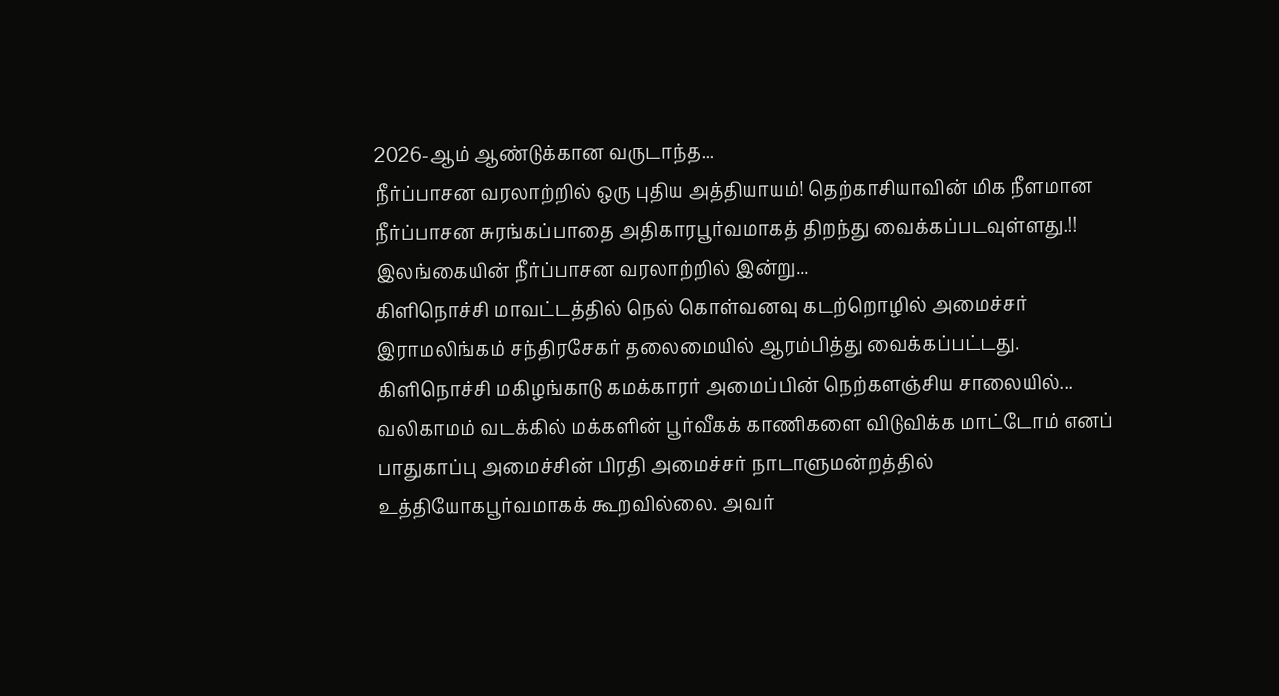2026-ஆம் ஆண்டுக்கான வருடாந்த...
நீர்ப்பாசன வரலாற்றில் ஒரு புதிய அத்தியாயம்! தெற்காசியாவின் மிக நீளமான நீர்ப்பாசன சுரங்கப்பாதை அதிகாரபூர்வமாகத் திறந்து வைக்கப்படவுள்ளது.!! இலங்கையின் நீர்ப்பாசன வரலாற்றில் இன்று...
கிளிநொச்சி மாவட்டத்தில் நெல் கொள்வனவு கடற்றொழில் அமைச்சர் இராமலிங்கம் சந்திரசேகர் தலைமையில் ஆரம்பித்து வைக்கப்பட்டது. கிளிநொச்சி மகிழங்காடு கமக்காரர் அமைப்பின் நெற்களஞ்சிய சாலையில்...
வலிகாமம் வடக்கில் மக்களின் பூர்வீகக் காணிகளை விடுவிக்க மாட்டோம் எனப் பாதுகாப்பு அமைச்சின் பிரதி அமைச்சர் நாடாளுமன்றத்தில் உத்தியோகபூர்வமாகக் கூறவில்லை. அவர்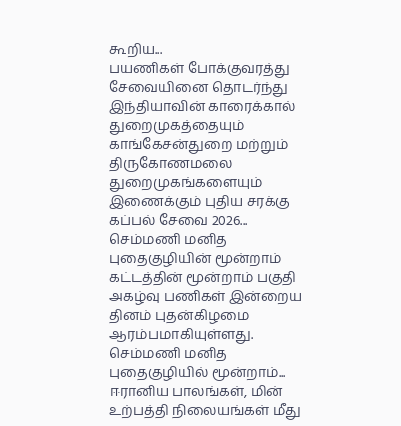கூறிய...
பயணிகள் போக்குவரத்து சேவையினை தொடர்ந்து இந்தியாவின் காரைக்கால் துறைமுகத்தையும் காங்கேசன்துறை மற்றும் திருகோணமலை துறைமுகங்களையும் இணைக்கும் புதிய சரக்கு கப்பல் சேவை 2026...
செம்மணி மனித புதைகுழியின் மூன்றாம் கட்டத்தின் மூன்றாம் பகுதி அகழ்வு பணிகள் இன்றைய தினம் புதன்கிழமை ஆரம்பமாகியுள்ளது. செம்மணி மனித புதைகுழியில் மூன்றாம்...
ஈரானிய பாலங்கள், மின் உற்பத்தி நிலையங்கள் மீது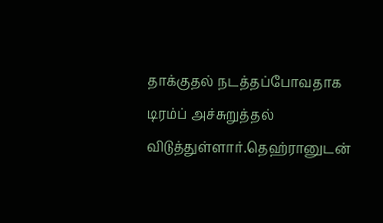தாக்குதல் நடத்தப்போவதாக டிரம்ப் அச்சுறுத்தல் விடுத்துள்ளார்.தெஹ்ரானுடன்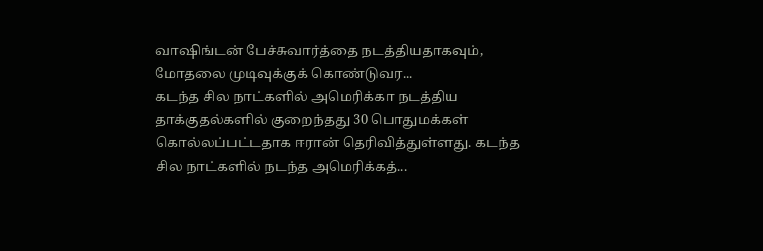வாஷிங்டன் பேச்சுவார்த்தை நடத்தியதாகவும், மோதலை முடிவுக்குக் கொண்டுவர...
கடந்த சில நாட்களில் அமெரிக்கா நடத்திய தாக்குதல்களில் குறைந்தது 30 பொதுமக்கள் கொல்லப்பட்டதாக ஈரான் தெரிவித்துள்ளது. கடந்த சில நாட்களில் நடந்த அமெரிக்கத்...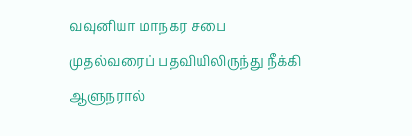வவுனியா மாநகர சபை முதல்வரைப் பதவியிலிருந்து நீக்கி ஆளுநரால்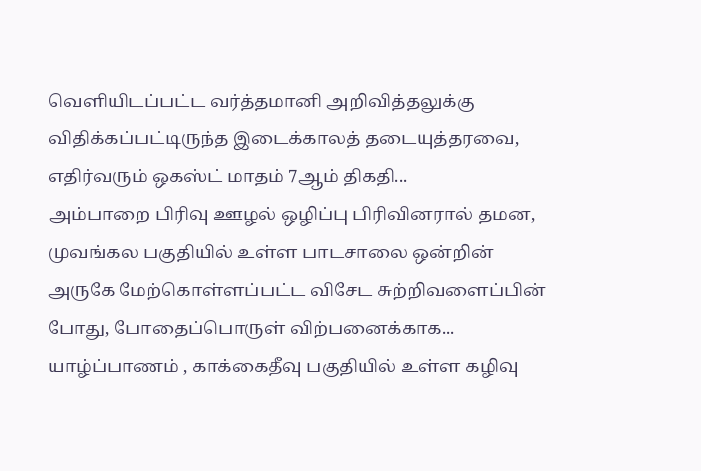வெளியிடப்பட்ட வர்த்தமானி அறிவித்தலுக்கு விதிக்கப்பட்டிருந்த இடைக்காலத் தடையுத்தரவை, எதிர்வரும் ஒகஸ்ட் மாதம் 7ஆம் திகதி...
அம்பாறை பிரிவு ஊழல் ஒழிப்பு பிரிவினரால் தமன, முவங்கல பகுதியில் உள்ள பாடசாலை ஒன்றின் அருகே மேற்கொள்ளப்பட்ட விசேட சுற்றிவளைப்பின் போது, போதைப்பொருள் விற்பனைக்காக...
யாழ்ப்பாணம் , காக்கைதீவு பகுதியில் உள்ள கழிவு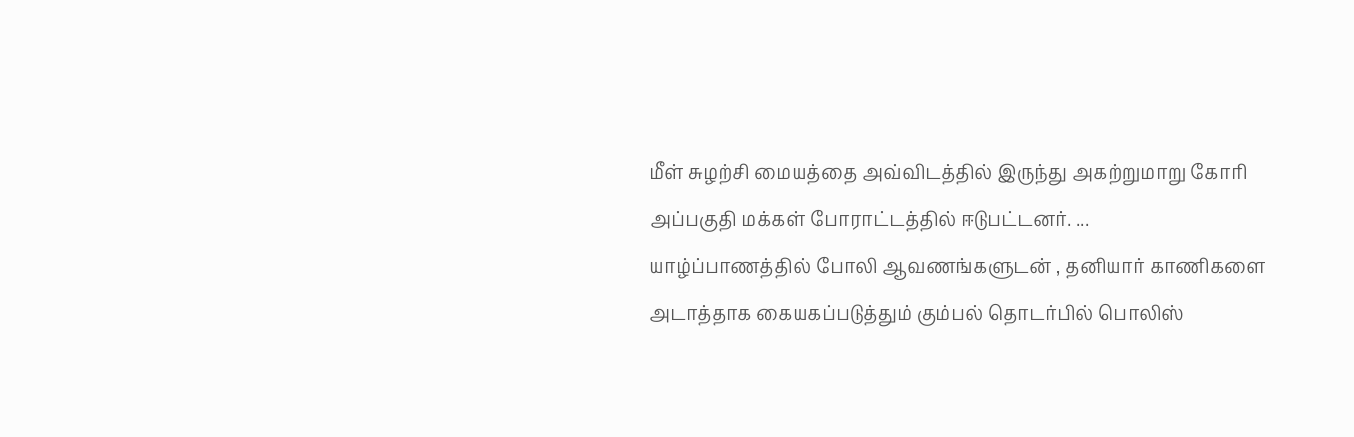மீள் சுழற்சி மையத்தை அவ்விடத்தில் இருந்து அகற்றுமாறு கோரி அப்பகுதி மக்கள் போராட்டத்தில் ஈடுபட்டனர். ...
யாழ்ப்பாணத்தில் போலி ஆவணங்களுடன் , தனியார் காணிகளை அடாத்தாக கையகப்படுத்தும் கும்பல் தொடர்பில் பொலிஸ்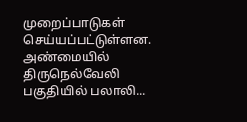முறைப்பாடுகள் செய்யப்பட்டுள்ளன. அண்மையில் திருநெல்வேலி பகுதியில் பலாலி...